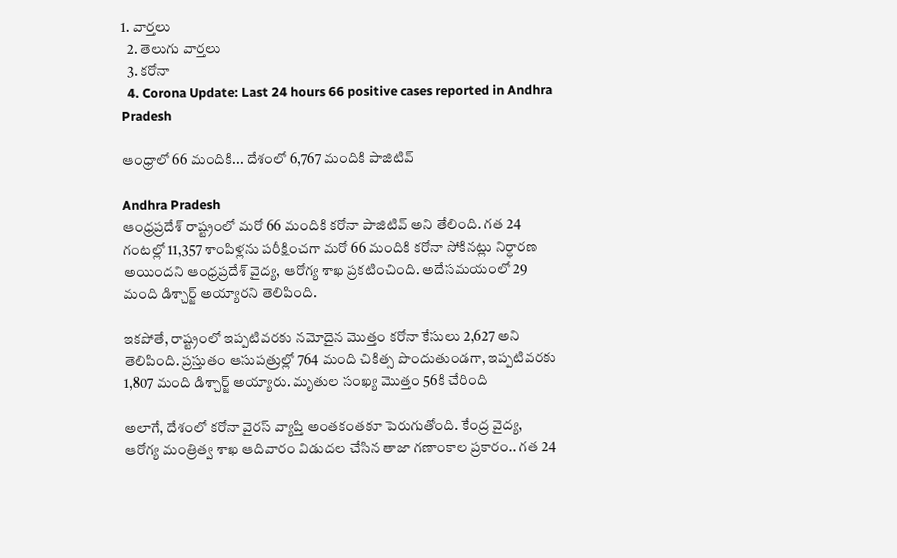1. వార్తలు
  2. తెలుగు వార్తలు
  3. కరోనా
  4. Corona Update: Last 24 hours 66 positive cases reported in Andhra Pradesh

ఆంధ్రాలో 66 మందికి... దేశంలో 6,767 మందికి పాజిటివ్

Andhra Pradesh
ఆంధ్రప్రదేశ్ రాష్ట్రంలో మరో 66 మందికి కరోనా పాజిటివ్ అని తేలింది. గత 24 గంటల్లో 11,357 శాంపిళ్లను పరీక్షించగా మరో 66 మందికి కరోనా సోకినట్లు నిర్ధారణ అయిందని ఆంధ్రప్రదేశ్ వైద్య, ఆరోగ్య శాఖ ప్రకటించింది. అదేసమయంలో 29 మంది డిశ్చార్జ్‌ అయ్యారని తెలిపింది.

ఇకపోతే, రాష్ట్రంలో ఇప్పటివరకు నమోదైన మొత్తం కరోనా కేసులు 2,627 అని తెలిపింది. ప్రస్తుతం ఆసుపత్రుల్లో 764 మంది చికిత్స పొందుతుండగా, ఇప్పటివరకు 1,807 మంది డిశ్చార్జ్ అయ్యారు. మృతుల సంఖ్య మొత్తం 56కి చేరింది

అలాగే, దేశంలో కరోనా వైరస్ వ్యాప్తి అంతకంతకూ పెరుగుతోంది. కేంద్ర వైద్య, ఆరోగ్య మంత్రిత్వ శాఖ ఆదివారం విడుదల చేసిన తాజా గణాంకాల ప్రకారం.. గత 24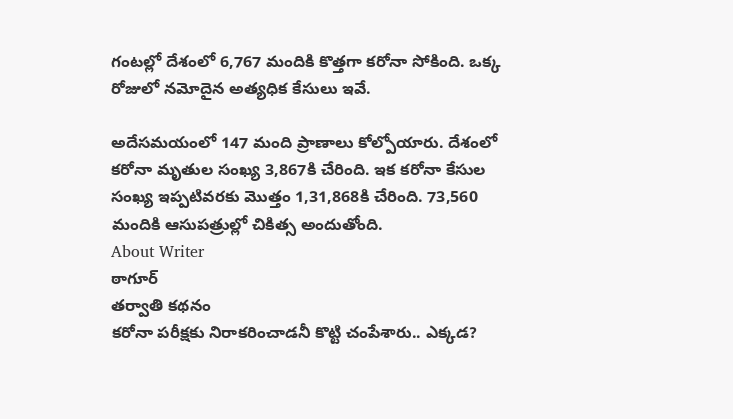గంటల్లో దేశంలో 6,767 మందికి కొత్తగా కరోనా సోకింది. ఒక్క రోజులో నమోదైన అత్యధిక కేసులు ఇవే.

అదేసమయంలో 147 మంది ప్రాణాలు కోల్పోయారు. దేశంలో కరోనా మృతుల సంఖ్య 3,867కి చేరింది. ఇక కరోనా కేసుల సంఖ్య ఇప్పటివరకు మొత్తం 1,31,868కి చేరింది. 73,560 మందికి ఆసుపత్రుల్లో చికిత్స అందుతోంది.
About Writer
ఠాగూర్
తర్వాతి కథనం
కరోనా పరీక్షకు నిరాకరించాడనీ కొట్టి చంపేశారు.. ఎక్కడ?